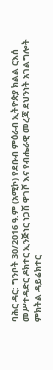ባሕር ዳር: ግንቦት 30/2016 ዓ.ም (አሚኮ) የደቡብ ምዕራብ ኢትዮጵያ ክልል ርእሰ መሥተዳድር ዶክተር ኢንጅነር ነጋሽ ዋገሾ እና የብሔራዊ መረጃ ደህንነት አገልግሎት ምክትል ዳይሬክተር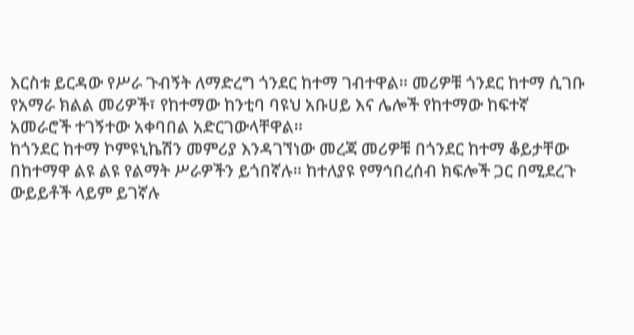እርስቱ ይርዳው የሥራ ጉብኝት ለማድረግ ጎንደር ከተማ ገብተዋል። መሪዎቹ ጎንደር ከተማ ሲገቡ የአማራ ክልል መሪዎች፣ የከተማው ከንቲባ ባዩህ አቡሀይ እና ሌሎች የከተማው ከፍተኛ አመራሮች ተገኝተው አቀባበል አድርገውላቸዋል።
ከጎንደር ከተማ ኮምዩኒኬሽን መምሪያ እንዳገኘነው መረጃ መሪዎቹ በጎንደር ከተማ ቆይታቸው በከተማዋ ልዩ ልዩ የልማት ሥራዎችን ይጎበኛሉ። ከተለያዩ የማኅበረሰብ ክፍሎች ጋር በሚደረጉ ውይይቶች ላይም ይገኛሉ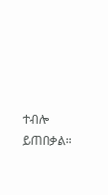ተብሎ ይጠበቃል።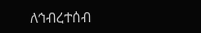ለኅብረተሰብ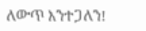ለውጥ እንተጋለን!